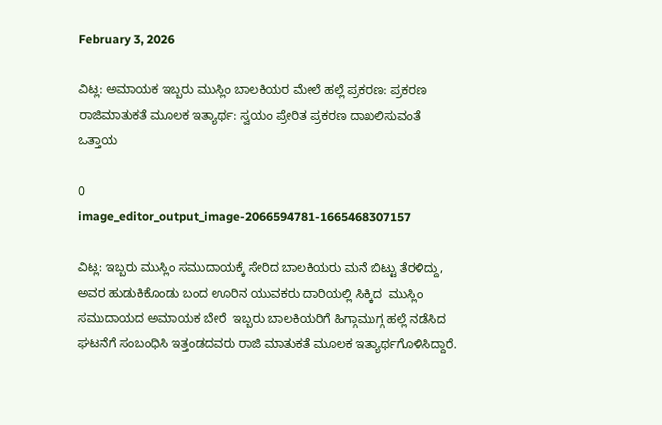February 3, 2026

ವಿಟ್ಲ: ಅಮಾಯಕ ಇಬ್ಬರು ಮುಸ್ಲಿಂ ಬಾಲಕಿಯರ ಮೇಲೆ ಹಲ್ಲೆ ಪ್ರಕರಣ: ಪ್ರಕರಣ ರಾಜಿಮಾತುಕತೆ ಮೂಲಕ ಇತ್ಯಾರ್ಥ: ಸ್ವಯಂ ಪ್ರೇರಿತ ಪ್ರಕರಣ ದಾಖಲಿಸುವಂತೆ ಒತ್ತಾಯ

0
image_editor_output_image-2066594781-1665468307157

ವಿಟ್ಲ: ಇಬ್ಬರು ಮುಸ್ಲಿಂ ಸಮುದಾಯಕ್ಕೆ ಸೇರಿದ ಬಾಲಕಿಯರು ಮನೆ ಬಿಟ್ಟು ತೆರಳಿದ್ದು, ಅವರ ಹುಡುಕಿಕೊಂಡು ಬಂದ ಊರಿನ ಯುವಕರು ದಾರಿಯಲ್ಲಿ ಸಿಕ್ಕಿದ  ಮುಸ್ಲಿಂ ಸಮುದಾಯದ ಅಮಾಯಕ ಬೇರೆ  ಇಬ್ಬರು ಬಾಲಕಿಯರಿಗೆ ಹಿಗ್ಗಾಮುಗ್ಗ ಹಲ್ಲೆ ನಡೆಸಿದ ಘಟನೆಗೆ ಸಂಬಂಧಿಸಿ ಇತ್ತಂಡದವರು ರಾಜಿ ಮಾತುಕತೆ ಮೂಲಕ ಇತ್ಯಾರ್ಥಗೊಳಿಸಿದ್ದಾರೆ.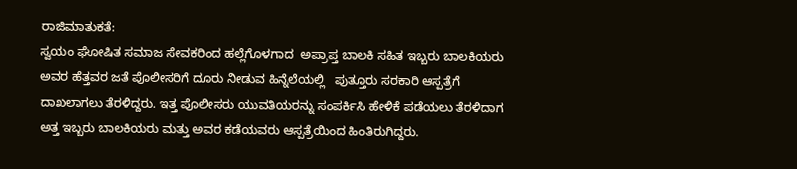ರಾಜಿಮಾತುಕತೆ:
ಸ್ವಯಂ ಘೋಷಿತ ಸಮಾಜ ಸೇವಕರಿಂದ ಹಲ್ಲೆಗೊಳಗಾದ  ಅಪ್ರಾಪ್ತ ಬಾಲಕಿ ಸಹಿತ ಇಬ್ಬರು ಬಾಲಕಿಯರು ಅವರ ಹೆತ್ತವರ ಜತೆ ಪೊಲೀಸರಿಗೆ ದೂರು ನೀಡುವ ಹಿನ್ನೆಲೆಯಲ್ಲಿ   ಪುತ್ತೂರು ಸರಕಾರಿ ಆಸ್ಪತ್ರೆಗೆ ದಾಖಲಾಗಲು ತೆರಳಿದ್ದರು. ಇತ್ತ ಪೊಲೀಸರು ಯುವತಿಯರನ್ನು ಸಂಪರ್ಕಿಸಿ ಹೇಳಿಕೆ ಪಡೆಯಲು ತೆರಳಿದಾಗ ಅತ್ತ ಇಬ್ಬರು ಬಾಲಕಿಯರು ಮತ್ತು ಅವರ ಕಡೆಯವರು ಆಸ್ಪತ್ರೆಯಿಂದ ಹಿಂತಿರುಗಿದ್ದರು.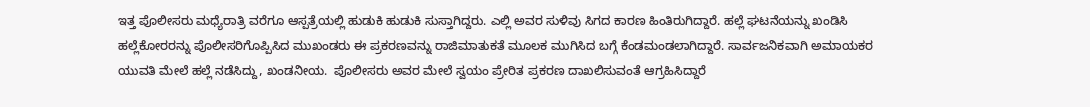ಇತ್ತ ಪೊಲೀಸರು ಮಧ್ಯೆರಾತ್ರಿ ವರೆಗೂ ಆಸ್ಪತ್ರೆಯಲ್ಲಿ ಹುಡುಕಿ ಹುಡುಕಿ ಸುಸ್ತಾಗಿದ್ದರು. ಎಲ್ಲಿ ಅವರ ಸುಳಿವು ಸಿಗದ ಕಾರಣ ಹಿಂತಿರುಗಿದ್ದಾರೆ. ಹಲ್ಲೆ ಘಟನೆಯನ್ನು ಖಂಡಿಸಿ ಹಲ್ಲೆಕೋರರನ್ನು ಪೊಲೀಸರಿಗೊಪ್ಪಿಸಿದ ಮುಖಂಡರು ಈ ಪ್ರಕರಣವನ್ನು ರಾಜಿಮಾತುಕತೆ ಮೂಲಕ ಮುಗಿಸಿದ ಬಗ್ಗೆ ಕೆಂಡಮಂಡಲಾಗಿದ್ದಾರೆ. ಸಾರ್ವಜನಿಕವಾಗಿ ಅಮಾಯಕರ ಯುವತಿ ಮೇಲೆ ಹಲ್ಲೆ ನಡೆಸಿದ್ದು, ಖಂಡನೀಯ.  ಪೊಲೀಸರು ಅವರ ಮೇಲೆ ಸ್ವಯಂ ಪ್ರೇರಿತ ಪ್ರಕರಣ ದಾಖಲಿಸುವಂತೆ ಆಗ್ರಹಿಸಿದ್ದಾರೆ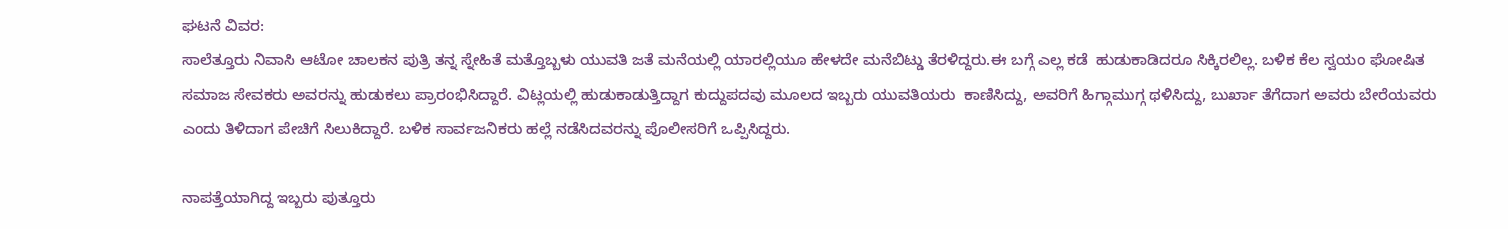ಘಟನೆ ವಿವರ:
ಸಾಲೆತ್ತೂರು ನಿವಾಸಿ ಆಟೋ ಚಾಲಕನ ಪುತ್ರಿ ತನ್ನ ಸ್ನೇಹಿತೆ ಮತ್ತೊಬ್ಬಳು ಯುವತಿ ಜತೆ ಮನೆಯಲ್ಲಿ ಯಾರಲ್ಲಿಯೂ ಹೇಳದೇ ಮನೆಬಿಟ್ಡು ತೆರಳಿದ್ದರು.ಈ ಬಗ್ಗೆ ಎಲ್ಲ ಕಡೆ  ಹುಡುಕಾಡಿದರೂ ಸಿಕ್ಕಿರಲಿಲ್ಲ. ಬಳಿಕ ಕೆಲ ಸ್ವಯಂ ಘೋಷಿತ ಸಮಾಜ ಸೇವಕರು ಅವರನ್ನು ಹುಡುಕಲು ಪ್ರಾರಂಭಿಸಿದ್ದಾರೆ. ವಿಟ್ಲಯಲ್ಲಿ ಹುಡುಕಾಡುತ್ತಿದ್ದಾಗ ಕುದ್ದುಪದವು ಮೂಲದ ಇಬ್ಬರು ಯುವತಿಯರು  ಕಾಣಿಸಿದ್ದು, ಅವರಿಗೆ ಹಿಗ್ಗಾಮುಗ್ಗ ಥಳಿಸಿದ್ದು, ಬುರ್ಖಾ ತೆಗೆದಾಗ ಅವರು ಬೇರೆಯವರು ಎಂದು ತಿಳಿದಾಗ ಪೇಚಿಗೆ ಸಿಲುಕಿದ್ದಾರೆ. ಬಳಿಕ ಸಾರ್ವಜನಿಕರು ಹಲ್ಲೆ ನಡೆಸಿದವರನ್ನು ಪೊಲೀಸರಿಗೆ ಒಪ್ಪಿಸಿದ್ದರು.

ನಾಪತ್ತೆಯಾಗಿದ್ದ ಇಬ್ಬರು ಪುತ್ತೂರು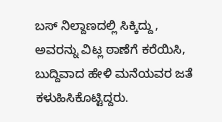ಬಸ್ ನಿಲ್ದಾಣದಲ್ಲಿ ಸಿಕ್ಕಿದ್ದು, ಅವರನ್ನು ವಿಟ್ಲ ಠಾಣೆಗೆ ಕರೆಯಿಸಿ, ಬುದ್ದಿವಾದ ಹೇಳಿ ಮನೆಯವರ ಜತೆ ಕಳುಹಿಸಿಕೊಟ್ಟಿದ್ದರು.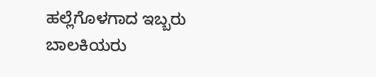ಹಲ್ಲೆಗೊಳಗಾದ ಇಬ್ಬರು ಬಾಲಕಿಯರು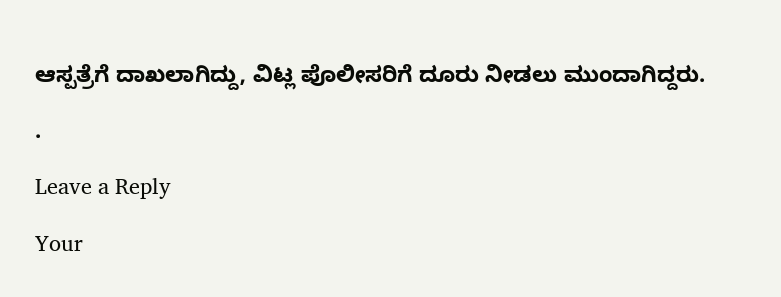ಆಸ್ಪತ್ರೆಗೆ ದಾಖಲಾಗಿದ್ದು, ವಿಟ್ಲ ಪೊಲೀಸರಿಗೆ ದೂರು ನೀಡಲು ಮುಂದಾಗಿದ್ದರು.

.

Leave a Reply

Your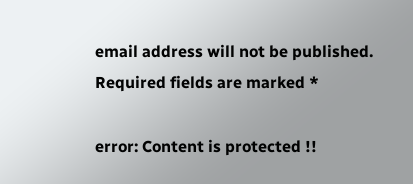email address will not be published. Required fields are marked *

error: Content is protected !!